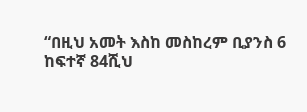“በዚህ አመት እስከ መስከረም ቢያንስ 6 ከፍተኛ 84ሺህ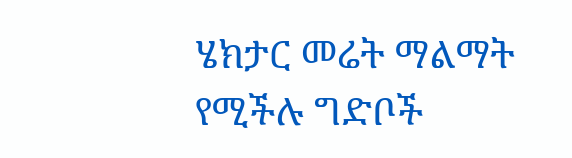ሄክታር መሬት ማልማት የሚችሉ ግድቦች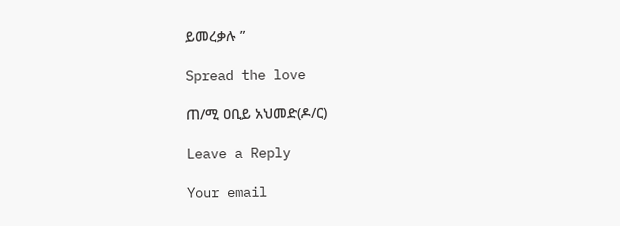ይመረቃሉ ”

Spread the love

ጠ/ሚ ዐቢይ አህመድ(ዶ/ር)

Leave a Reply

Your email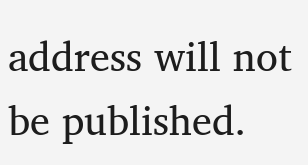address will not be published.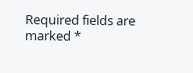Required fields are marked *